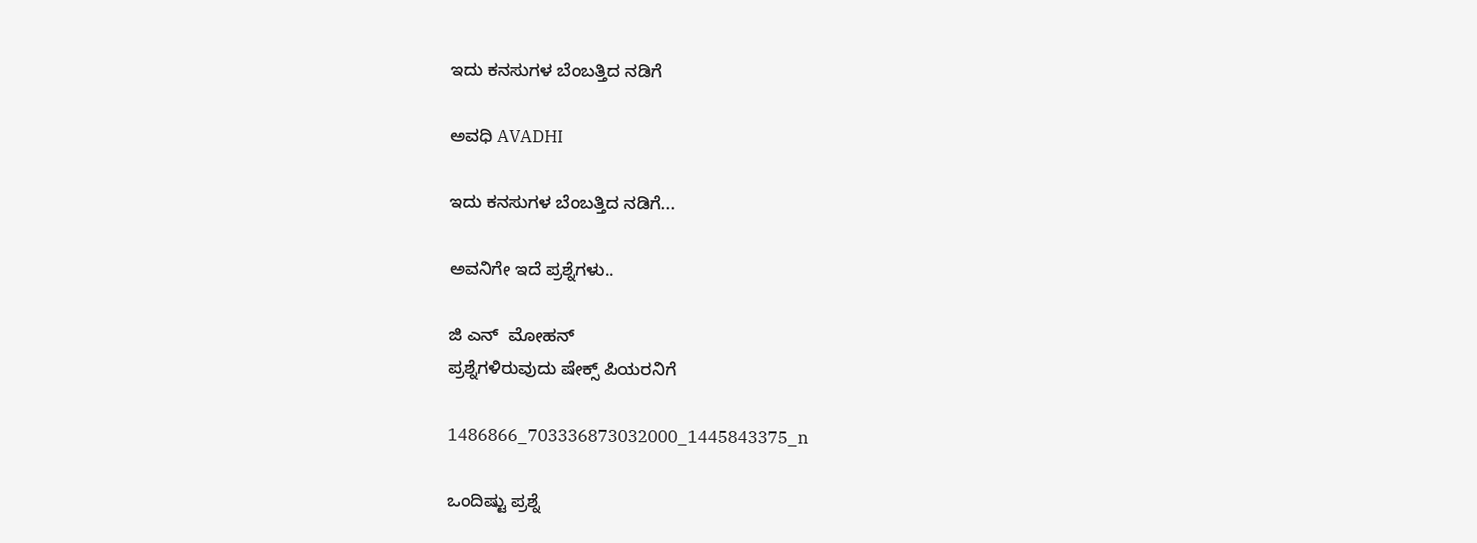ಇದು ಕನಸುಗಳ ಬೆಂಬತ್ತಿದ ನಡಿಗೆ‍

ಅವಧಿ AVADHI

ಇದು ಕನಸುಗಳ ಬೆಂಬತ್ತಿದ ನಡಿಗೆ...

ಅವನಿಗೇ ಇದೆ ಪ್ರಶ್ನೆಗಳು..

ಜಿ ಎನ್  ಮೋಹನ್
ಪ್ರಶ್ನೆಗಳಿರುವುದು ಷೇಕ್ಸ್ ಪಿಯರನಿಗೆ

1486866_703336873032000_1445843375_n

ಒಂದಿಷ್ಟು ಪ್ರಶ್ನೆ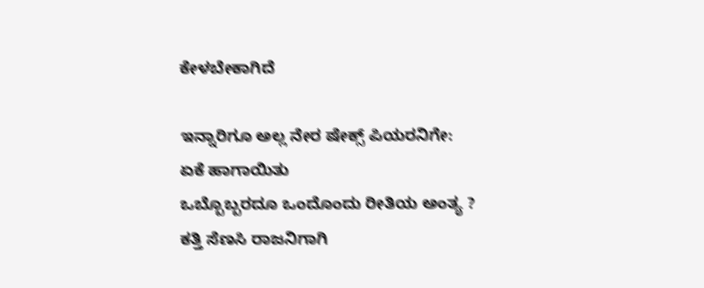ಕೇಳಬೇಕಾಗಿದೆ

ಇನ್ನಾರಿಗೂ ಅಲ್ಲ ನೇರ ಷೇಕ್ಸ್ ಪಿಯರನಿಗೇ:
ಏಕೆ ಹಾಗಾಯಿತು
ಒಬ್ಬೊಬ್ಬರದೂ ಒಂದೊಂದು ರೀತಿಯ ಅಂತ್ಯ ?
ಕತ್ತಿ ಸೆಣಸಿ ರಾಜನಿಗಾಗಿ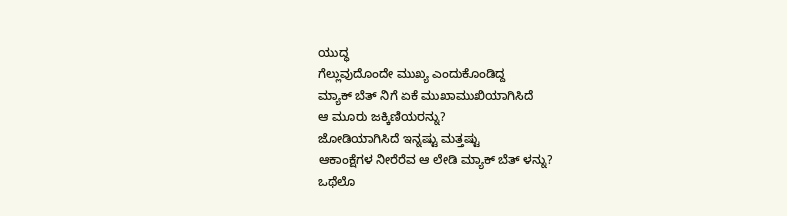ಯುದ್ಧ
ಗೆಲ್ಲುವುದೊಂದೇ ಮುಖ್ಯ ಎಂದುಕೊಂಡಿದ್ದ
ಮ್ಯಾಕ್ ಬೆತ್ ನಿಗೆ ಏಕೆ ಮುಖಾಮುಖಿಯಾಗಿಸಿದೆ
ಆ ಮೂರು ಜಕ್ಕಿಣಿಯರನ್ನು?
ಜೋಡಿಯಾಗಿಸಿದೆ ಇನ್ನಷ್ಟು ಮತ್ತಷ್ಟು
ಆಕಾಂಕ್ಷೆಗಳ ನೀರೆರೆವ ಆ ಲೇಡಿ ಮ್ಯಾಕ್ ಬೆತ್ ಳನ್ನು?
ಒಥೆಲೊ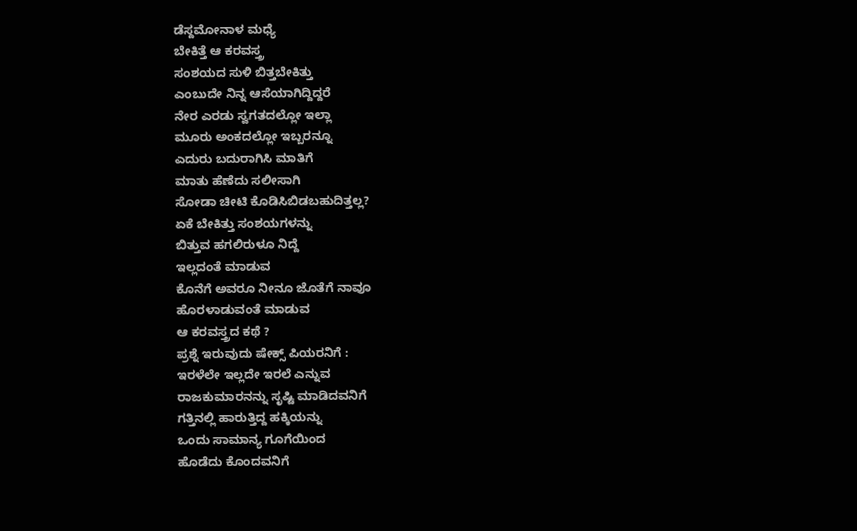ಡೆಸ್ದಮೋನಾಳ ಮಧ್ಯೆ
ಬೇಕಿತ್ತೆ ಆ ಕರವಸ್ತ್ರ
ಸಂಶಯದ ಸುಳಿ ಬಿತ್ತಬೇಕಿತ್ತು
ಎಂಬುದೇ ನಿನ್ನ ಆಸೆಯಾಗಿದ್ದಿದ್ದರೆ
ನೇರ ಎರಡು ಸ್ವಗತದಲ್ಲೋ ಇಲ್ಲಾ
ಮೂರು ಅಂಕದಲ್ಲೋ ಇಬ್ಬರನ್ನೂ
ಎದುರು ಬದುರಾಗಿಸಿ ಮಾತಿಗೆ
ಮಾತು ಹೆಣೆದು ಸಲೀಸಾಗಿ
ಸೋಡಾ ಚೀಟಿ ಕೊಡಿಸಿಬಿಡಬಹುದಿತ್ತಲ್ಲ?
ಏಕೆ ಬೇಕಿತ್ತು ಸಂಶಯಗಳನ್ನು
ಬಿತ್ತುವ ಹಗಲಿರುಳೂ ನಿದ್ದೆ
ಇಲ್ಲದಂತೆ ಮಾಡುವ
ಕೊನೆಗೆ ಅವರೂ ನೀನೂ ಜೊತೆಗೆ ನಾವೂ
ಹೊರಳಾಡುವಂತೆ ಮಾಡುವ
ಆ ಕರವಸ್ತ್ರದ ಕಥೆ ?
ಪ್ರಶ್ನೆ ಇರುವುದು ಷೇಕ್ಸ್ ಪಿಯರನಿಗೆ :
ಇರಳೆಲೇ ಇಲ್ಲದೇ ಇರಲೆ ಎನ್ನುವ
ರಾಜಕುಮಾರನನ್ನು ಸೃಷ್ಟಿ ಮಾಡಿದವನಿಗೆ
ಗತ್ತಿನಲ್ಲಿ ಹಾರುತ್ತಿದ್ದ ಹಕ್ಕಿಯನ್ನು
ಒಂದು ಸಾಮಾನ್ಯ ಗೂಗೆಯಿಂದ
ಹೊಡೆದು ಕೊಂದವನಿಗೆ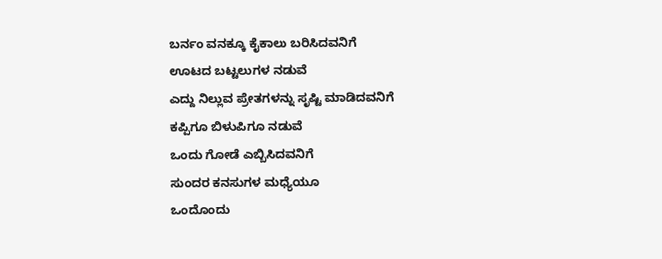ಬರ್ನಂ ವನಕ್ಕೂ ಕೈಕಾಲು ಬರಿಸಿದವನಿಗೆ
ಊಟದ ಬಟ್ಟಲುಗಳ ನಡುವೆ
ಎದ್ದು ನಿಲ್ಲುವ ಪ್ರೇತಗಳನ್ನು ಸೃಷ್ಟಿ ಮಾಡಿದವನಿಗೆ
ಕಪ್ಪಿಗೂ ಬಿಳುಪಿಗೂ ನಡುವೆ
ಒಂದು ಗೋಡೆ ಎಬ್ಬಿಸಿದವನಿಗೆ
ಸುಂದರ ಕನಸುಗಳ ಮಧ್ಯೆಯೂ
ಒಂದೊಂದು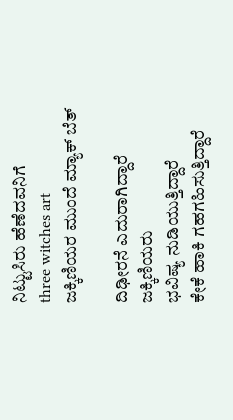ನಿಟ್ಟುಸಿರು ಹೆಣೆದವನಿಗೆ
three witches art
ಜಕ್ಕಿಣಿಯರ ಮುಂದೆ ಮ್ಯಾಕ್ ಬೆತ್

ದಿಢೀರನೆ ಎದುರಾಗಿದ್ದಾರೆ
ಜಕ್ಕಿಣಿಯರು
ಭವಿಷ್ಯ ನುಡಿಯುತ್ತಿದ್ದಾರೆ
ಕೇಕೆ ಹಾಕಿ ಗಹಗಹಿಸುತ್ತಿದ್ದಾರೆ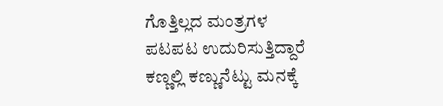ಗೊತ್ತಿಲ್ಲದ ಮಂತ್ರಗಳ
ಪಟಪಟ ಉದುರಿಸುತ್ತಿದ್ದಾರೆ
ಕಣ್ಣಲ್ಲಿ ಕಣ್ಣುನೆಟ್ಟು ಮನಕ್ಕೆ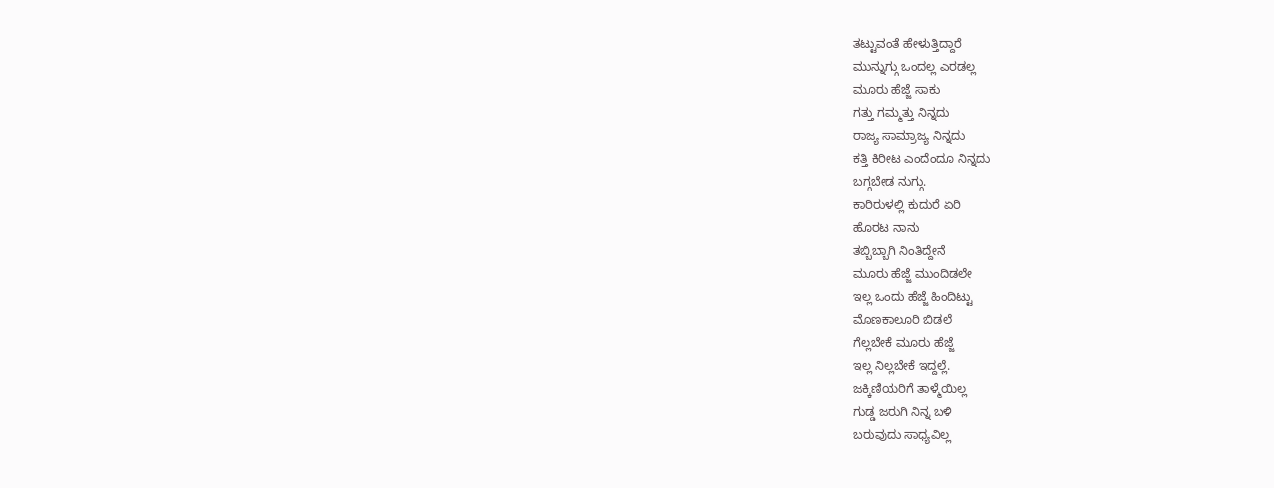ತಟ್ಟುವಂತೆ ಹೇಳುತ್ತಿದ್ದಾರೆ
ಮುನ್ನುಗ್ಗು ಒಂದಲ್ಲ ಎರಡಲ್ಲ
ಮೂರು ಹೆಜ್ಜೆ ಸಾಕು
ಗತ್ತು ಗಮ್ಮತ್ತು ನಿನ್ನದು
ರಾಜ್ಯ ಸಾಮ್ರಾಜ್ಯ ನಿನ್ನದು
ಕತ್ತಿ ಕಿರೀಟ ಎಂದೆಂದೂ ನಿನ್ನದು
ಬಗ್ಗಬೇಡ ನುಗ್ಗು.
ಕಾರಿರುಳಲ್ಲಿ ಕುದುರೆ ಏರಿ
ಹೊರಟ ನಾನು
ತಬ್ಬಿಬ್ಬಾಗಿ ನಿಂತಿದ್ದೇನೆ
ಮೂರು ಹೆಜ್ಜೆ ಮುಂದಿಡಲೇ
ಇಲ್ಲ ಒಂದು ಹೆಜ್ಜೆ ಹಿಂದಿಟ್ಟು
ಮೊಣಕಾಲೂರಿ ಬಿಡಲೆ
ಗೆಲ್ಲಬೇಕೆ ಮೂರು ಹೆಜ್ಜೆ
ಇಲ್ಲ ನಿಲ್ಲಬೇಕೆ ಇದ್ದಲ್ಲೆ.
ಜಕ್ಕಿಣಿಯರಿಗೆ ತಾಳ್ಮೆಯಿಲ್ಲ
ಗುಡ್ಡ ಜರುಗಿ ನಿನ್ನ ಬಳಿ
ಬರುವುದು ಸಾಧ್ಯವಿಲ್ಲ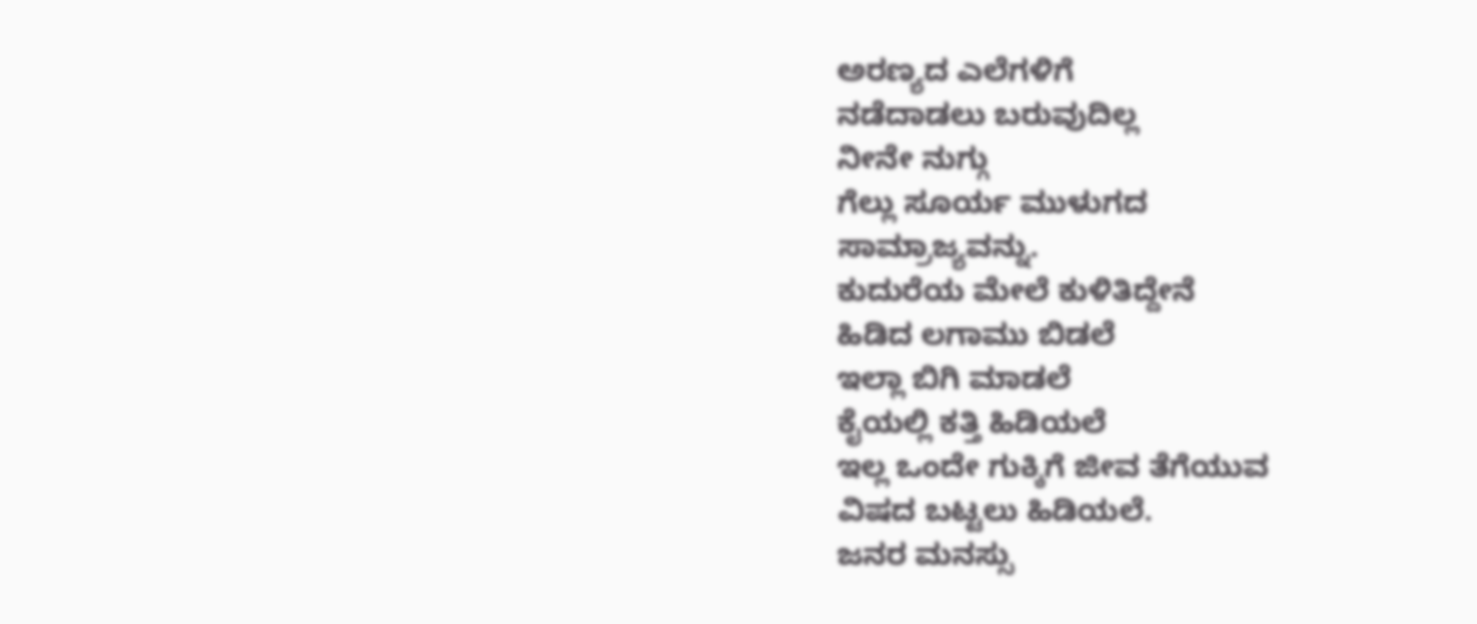ಅರಣ್ಯದ ಎಲೆಗಳಿಗೆ
ನಡೆದಾಡಲು ಬರುವುದಿಲ್ಲ
ನೀನೇ ನುಗ್ಗು
ಗೆಲ್ಲು ಸೂರ್ಯ ಮುಳುಗದ
ಸಾಮ್ರಾಜ್ಯವನ್ನು.
ಕುದುರೆಯ ಮೇಲೆ ಕುಳಿತಿದ್ದೇನೆ
ಹಿಡಿದ ಲಗಾಮು ಬಿಡಲೆ
ಇಲ್ಲಾ ಬಿಗಿ ಮಾಡಲೆ
ಕೈಯಲ್ಲಿ ಕತ್ತಿ ಹಿಡಿಯಲೆ
ಇಲ್ಲ ಒಂದೇ ಗುಕ್ಕಿಗೆ ಜೀವ ತೆಗೆಯುವ
ವಿಷದ ಬಟ್ಟಲು ಹಿಡಿಯಲೆ.
ಜನರ ಮನಸ್ಸು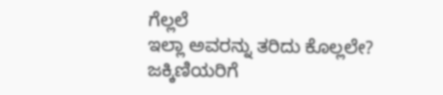ಗೆಲ್ಲಲೆ
ಇಲ್ಲಾ ಅವರನ್ನು ತರಿದು ಕೊಲ್ಲಲೇ?
ಜಕ್ಕಿಣಿಯರಿಗೆ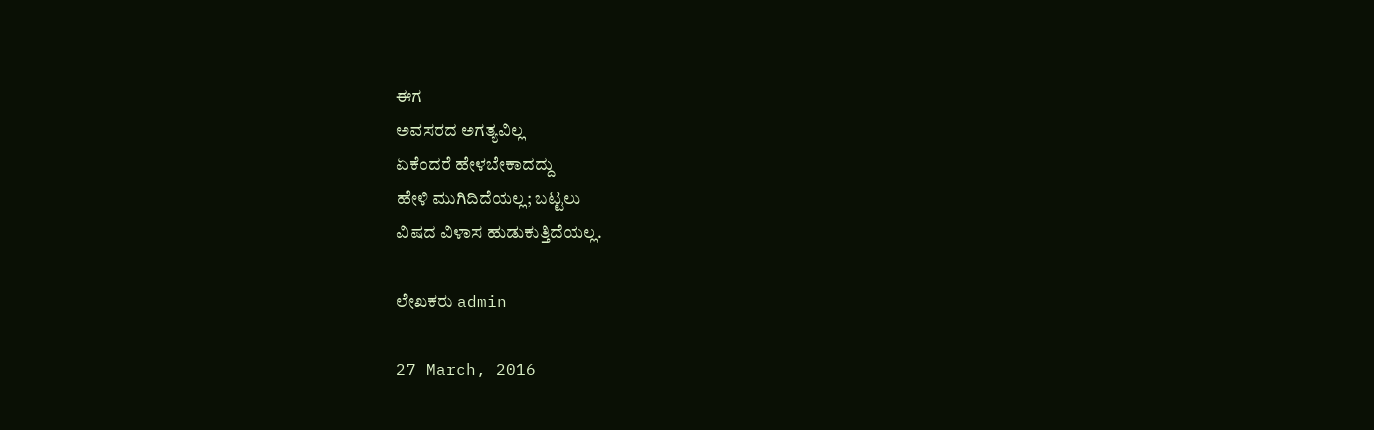ಈಗ
ಅವಸರದ ಅಗತ್ಯವಿಲ್ಲ
ಏಕೆಂದರೆ ಹೇಳಬೇಕಾದದ್ದು
ಹೇಳಿ ಮುಗಿದಿದೆಯಲ್ಲ; ಬಟ್ಟಲು
ವಿಷದ ವಿಳಾಸ ಹುಡುಕುತ್ತಿದೆಯಲ್ಲ.

ಲೇಖಕರು admin

27 March, 2016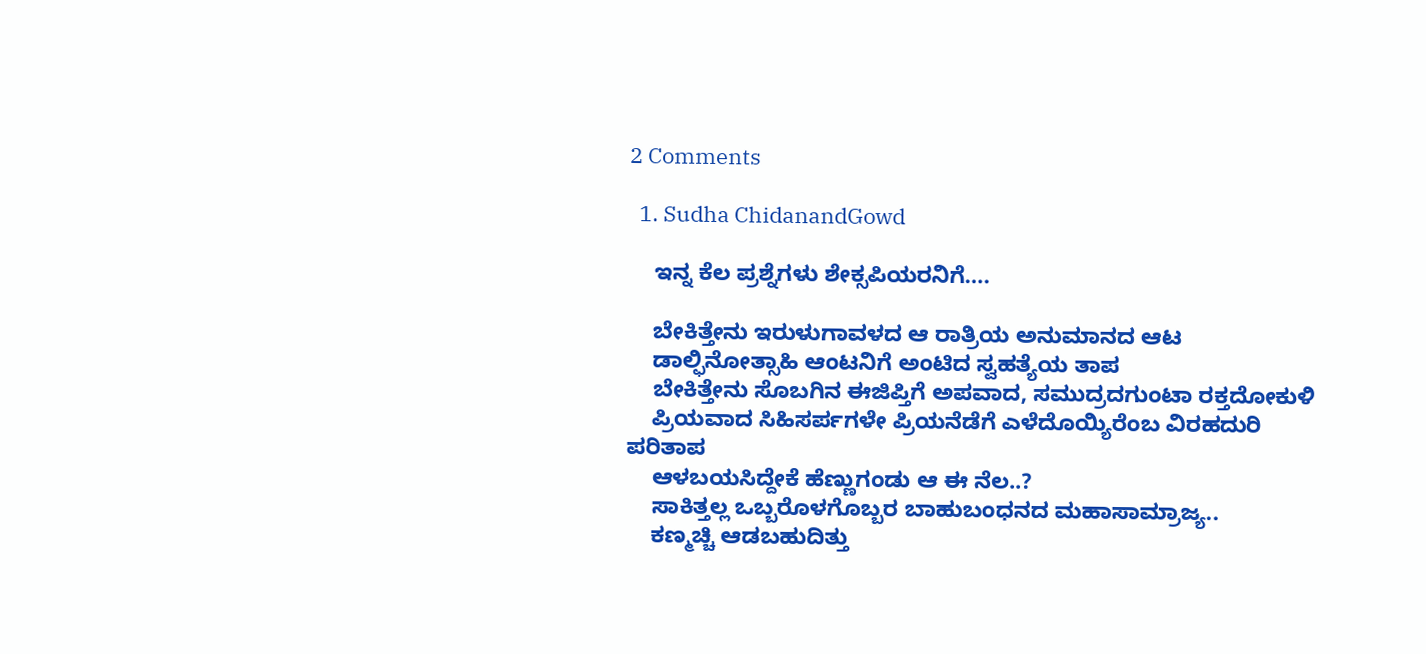2 Comments

  1. Sudha ChidanandGowd

    ಇನ್ನ ಕೆಲ ಪ್ರಶ್ನೆಗಳು ಶೇಕ್ಸಪಿಯರನಿಗೆ….

    ಬೇಕಿತ್ತೇನು ಇರುಳುಗಾವಳದ ಆ ರಾತ್ರಿಯ ಅನುಮಾನದ ಆಟ
    ಡಾಲ್ಫಿನೋತ್ಸಾಹಿ ಆಂಟನಿಗೆ ಅಂಟಿದ ಸ್ವಹತ್ಯೆಯ ತಾಪ
    ಬೇಕಿತ್ತೇನು ಸೊಬಗಿನ ಈಜಿಪ್ತಿಗೆ ಅಪವಾದ, ಸಮುದ್ರದಗುಂಟಾ ರಕ್ತದೋಕುಳಿ
    ಪ್ರಿಯವಾದ ಸಿಹಿಸರ್ಪಗಳೇ ಪ್ರಿಯನೆಡೆಗೆ ಎಳೆದೊಯ್ಯಿರೆಂಬ ವಿರಹದುರಿ ಪರಿತಾಪ
    ಆಳಬಯಸಿದ್ದೇಕೆ ಹೆಣ್ಣುಗಂಡು ಆ ಈ ನೆಲ..?
    ಸಾಕಿತ್ತಲ್ಲ ಒಬ್ಬರೊಳಗೊಬ್ಬರ ಬಾಹುಬಂಧನದ ಮಹಾಸಾಮ್ರಾಜ್ಯ..
    ಕಣ್ಮಚ್ಚಿ ಆಡಬಹುದಿತ್ತು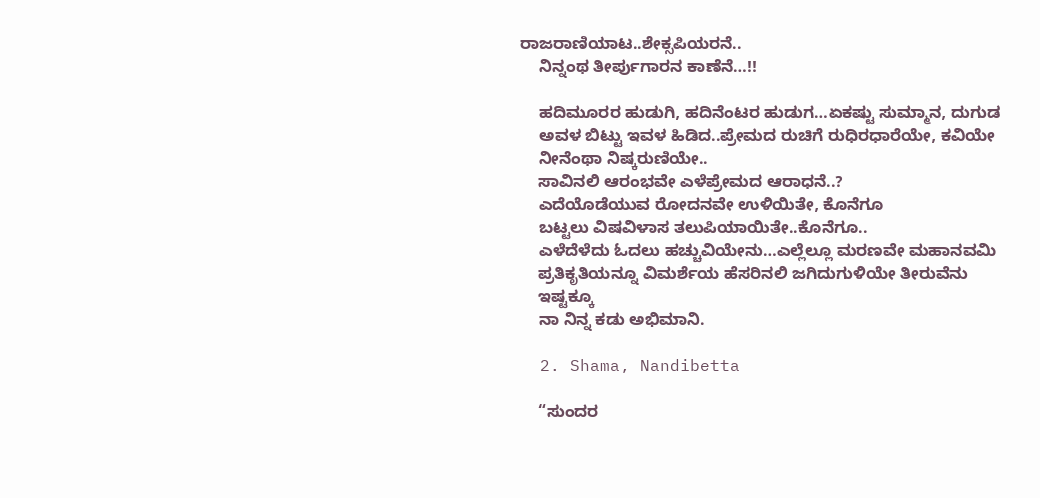ರಾಜರಾಣಿಯಾಟ..ಶೇಕ್ಸಪಿಯರನೆ..
    ನಿನ್ನಂಥ ತೀರ್ಪುಗಾರನ ಕಾಣೆನೆ…!!

    ಹದಿಮೂರರ ಹುಡುಗಿ, ಹದಿನೆಂಟರ ಹುಡುಗ…ಏಕಷ್ಟು ಸುಮ್ಮಾನ, ದುಗುಡ
    ಅವಳ ಬಿಟ್ಟು ಇವಳ ಹಿಡಿದ..ಪ್ರೇಮದ ರುಚಿಗೆ ರುಧಿರಧಾರೆಯೇ, ಕವಿಯೇ
    ನೀನೆಂಥಾ ನಿಷ್ಕರುಣಿಯೇ..
    ಸಾವಿನಲಿ ಆರಂಭವೇ ಎಳೆಪ್ರೇಮದ ಆರಾಧನೆ..?
    ಎದೆಯೊಡೆಯುವ ರೋದನವೇ ಉಳಿಯಿತೇ, ಕೊನೆಗೂ
    ಬಟ್ಟಲು ವಿಷವಿಳಾಸ ತಲುಪಿಯಾಯಿತೇ..ಕೊನೆಗೂ..
    ಎಳೆದೆಳೆದು ಓದಲು ಹಚ್ಚುವಿಯೇನು…ಎಲ್ಲೆಲ್ಲೂ ಮರಣವೇ ಮಹಾನವಮಿ
    ಪ್ರತಿಕೃತಿಯನ್ನೂ ವಿಮರ್ಶೆಯ ಹೆಸರಿನಲಿ ಜಗಿದುಗುಳಿಯೇ ತೀರುವೆನು
    ಇಷ್ಟಕ್ಕೂ
    ನಾ ನಿನ್ನ ಕಡು ಅಭಿಮಾನಿ.

  2. Shama, Nandibetta

    “ಸುಂದರ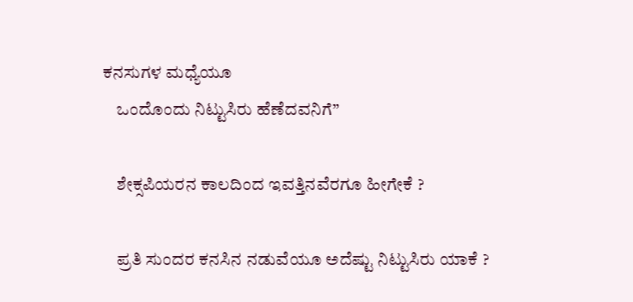ಕನಸುಗಳ ಮಧ್ಯೆಯೂ
    ಒಂದೊಂದು ನಿಟ್ಟುಸಿರು ಹೆಣೆದವನಿಗೆ”

    ಶೇಕ್ಸಪಿಯರನ ಕಾಲದಿಂದ ಇವತ್ತಿನವೆರಗೂ ಹೀಗೇಕೆ ?

    ಪ್ರತಿ ಸುಂದರ ಕನಸಿನ ನಡುವೆಯೂ ಅದೆಷ್ಟು ನಿಟ್ಟುಸಿರು ಯಾಕೆ ?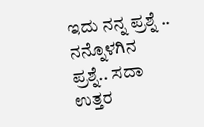ಇದು ನನ್ನ ಪ್ರಶ್ನೆ .. ನನ್ನೊಳಗಿನ ಪ್ರಶ್ನೆ.. ಸದಾ ಉತ್ತರ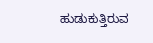ಹುಡುಕುತ್ತಿರುವ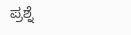ಪ್ರಶ್ನೆ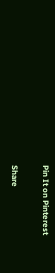Pin It on Pinterest

Share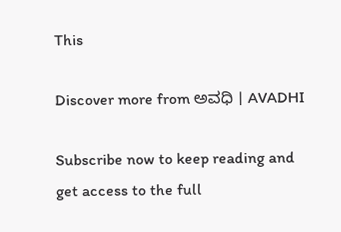This

Discover more from ಅವಧಿ । AVADHI

Subscribe now to keep reading and get access to the full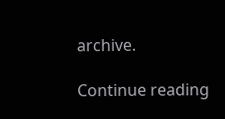archive.

Continue reading